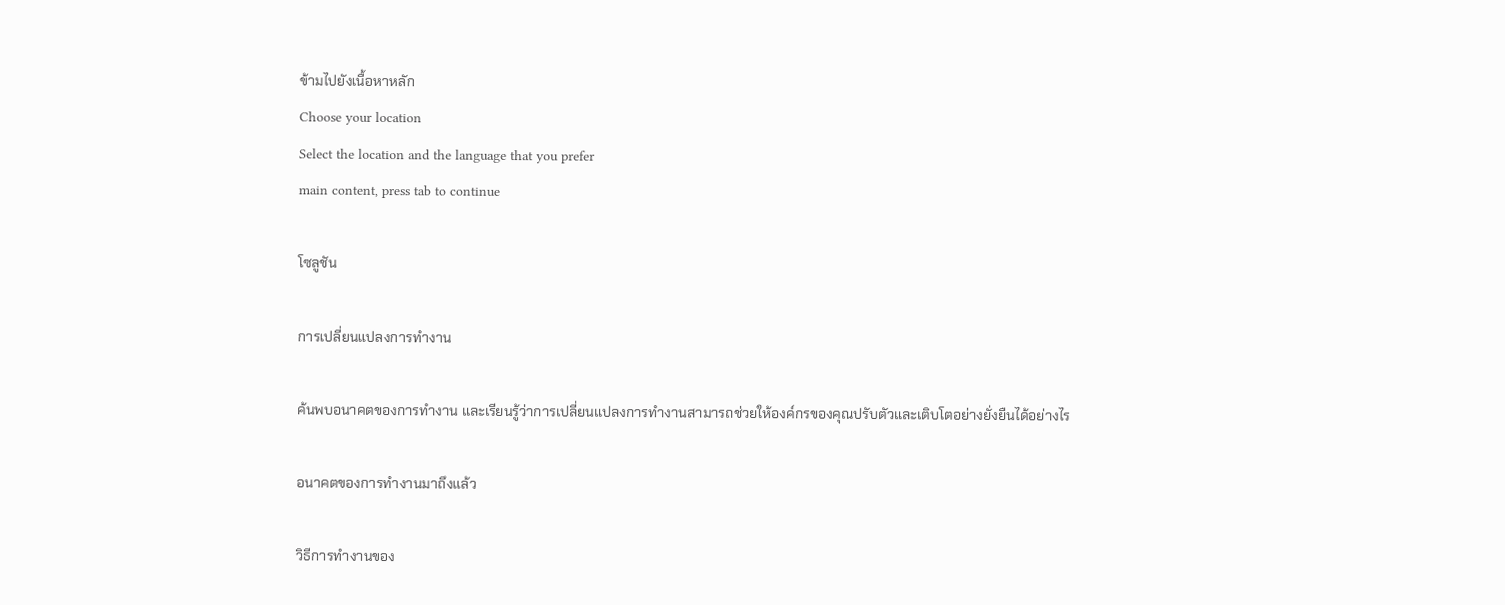ข้ามไปยังเนื้อหาหลัก
Choose your location
Select the location and the language that you prefer
main content, press tab to continue

โซลูชัน

การเปลี่ยนแปลงการทำงาน

ค้นพบอนาคตของการทำงาน และเรียนรู้ว่าการเปลี่ยนแปลงการทำงานสามารถช่วยให้องค์กรของคุณปรับตัวและเติบโตอย่างยั่งยืนได้อย่างไร

อนาคตของการทำงานมาถึงแล้ว

วิธีการทำงานของ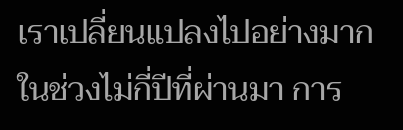เราเปลี่ยนแปลงไปอย่างมากในช่วงไม่กี่ปีที่ผ่านมา การ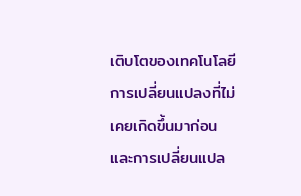เติบโตของเทคโนโลยี การเปลี่ยนแปลงที่ไม่เคยเกิดขึ้นมาก่อน และการเปลี่ยนแปล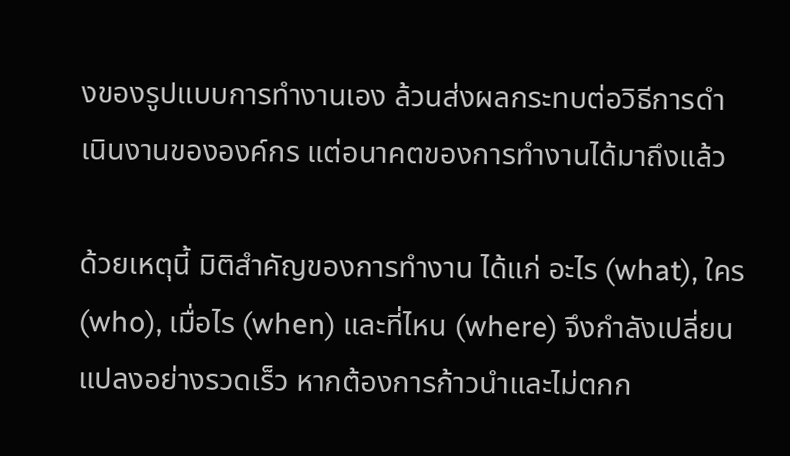งของรูปแบบการทำงานเอง ล้วนส่งผลกระทบต่อวิธีการดำเนินงานขององค์กร แต่อนาคตของการทำงานได้มาถึงแล้ว

ด้วยเหตุนี้ มิติสำคัญของการทำงาน ได้แก่ อะไร (what), ใคร (who), เมื่อไร (when) และที่ไหน (where) จึงกำลังเปลี่ยนแปลงอย่างรวดเร็ว หากต้องการก้าวนำและไม่ตกก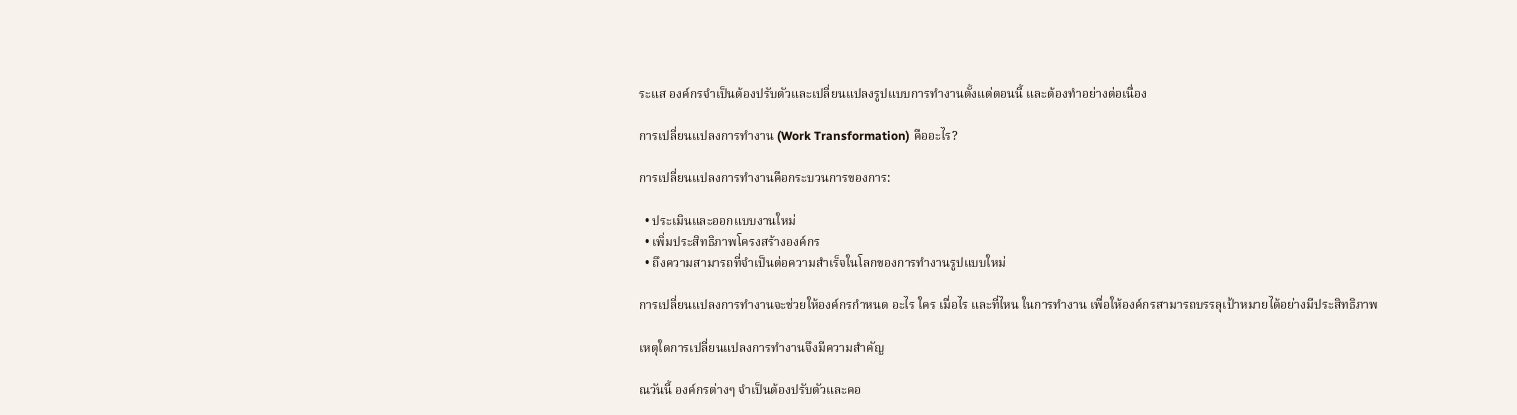ระแส องค์กรจำเป็นต้องปรับตัวและเปลี่ยนแปลงรูปแบบการทำงานตั้งแต่ตอนนี้ และต้องทำอย่างต่อเนื่อง

การเปลี่ยนแปลงการทำงาน (Work Transformation) คืออะไร?

การเปลี่ยนแปลงการทำงานคือกระบวนการของการ:

  • ประเมินและออกแบบงานใหม่
  • เพิ่มประสิทธิภาพโครงสร้างองค์กร
  • ถึงความสามารถที่จำเป็นต่อความสำเร็จในโลกของการทำงานรูปแบบใหม่

การเปลี่ยนแปลงการทำงานจะช่วยให้องค์กรกำหนด อะไร ใคร เมื่อไร และที่ไหน ในการทำงาน เพื่อให้องค์กรสามารถบรรลุเป้าหมายได้อย่างมีประสิทธิภาพ

เหตุใดการเปลี่ยนแปลงการทำงานจึงมีความสำคัญ

ณวันนี้ องค์กรต่างๆ จำเป็นต้องปรับตัวและคอ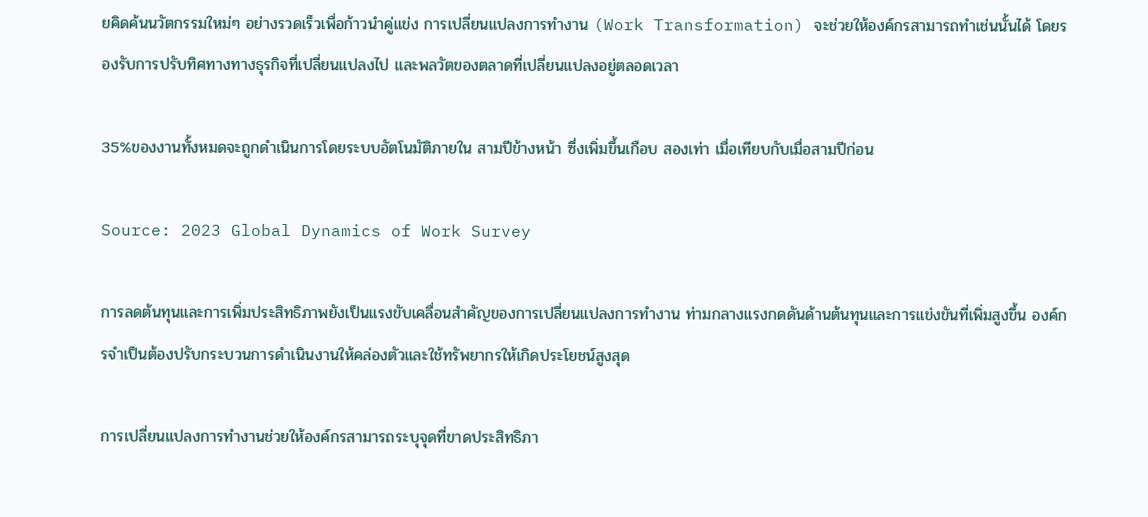ยคิดค้นนวัตกรรมใหม่ๆ อย่างรวดเร็วเพื่อก้าวนำคู่แข่ง การเปลี่ยนแปลงการทำงาน (Work Transformation) จะช่วยให้องค์กรสามารถทำเช่นนั้นได้ โดยรองรับการปรับทิศทางทางธุรกิจที่เปลี่ยนแปลงไป และพลวัตของตลาดที่เปลี่ยนแปลงอยู่ตลอดเวลา

35%ของงานทั้งหมดจะถูกดำเนินการโดยระบบอัตโนมัติภายใน สามปีข้างหน้า ซึ่งเพิ่มขึ้นเกือบ สองเท่า เมื่อเทียบกับเมื่อสามปีก่อน

Source: 2023 Global Dynamics of Work Survey

การลดต้นทุนและการเพิ่มประสิทธิภาพยังเป็นแรงขับเคลื่อนสำคัญของการเปลี่ยนแปลงการทำงาน ท่ามกลางแรงกดดันด้านต้นทุนและการแข่งขันที่เพิ่มสูงขึ้น องค์กรจำเป็นต้องปรับกระบวนการดำเนินงานให้คล่องตัวและใช้ทรัพยากรให้เกิดประโยชน์สูงสุด

การเปลี่ยนแปลงการทำงานช่วยให้องค์กรสามารถระบุจุดที่ขาดประสิทธิภา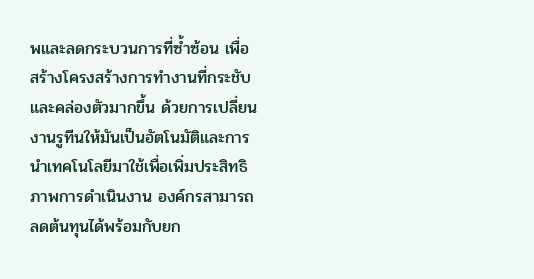พและลดกระบวนการที่ซ้ำซ้อน เพื่อสร้างโครงสร้างการทำงานที่กระชับและคล่องตัวมากขึ้น ด้วยการเปลี่ยนงานรูทีนให้มันเป็นอัตโนมัติและการนำเทคโนโลยีมาใช้เพื่อเพิ่มประสิทธิภาพการดำเนินงาน องค์กรสามารถลดต้นทุนได้พร้อมกับยก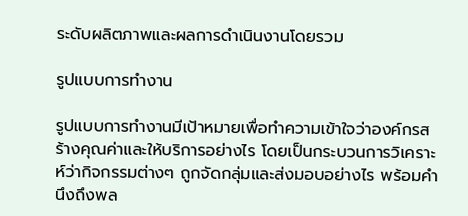ระดับผลิตภาพและผลการดำเนินงานโดยรวม

รูปแบบการทำงาน

รูปแบบการทำงานมีเป้าหมายเพื่อทำความเข้าใจว่าองค์กรสร้างคุณค่าและให้บริการอย่างไร โดยเป็นกระบวนการวิเคราะห์ว่ากิจกรรมต่างๆ ถูกจัดกลุ่มและส่งมอบอย่างไร พร้อมคำนึงถึงพล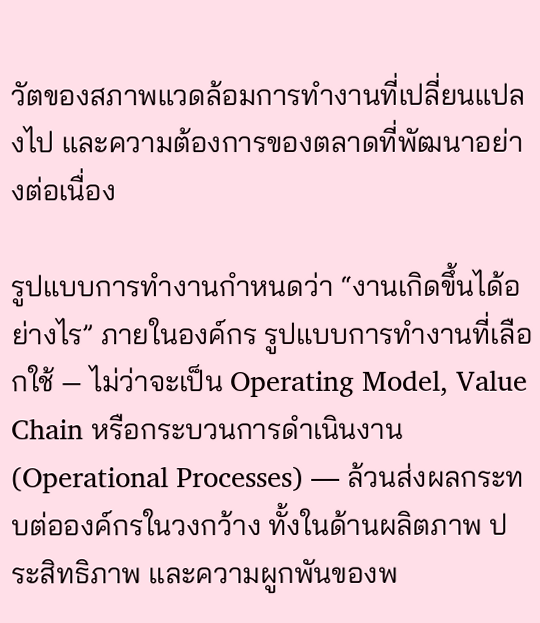วัตของสภาพแวดล้อมการทำงานที่เปลี่ยนแปลงไป และความต้องการของตลาดที่พัฒนาอย่างต่อเนื่อง

รูปแบบการทำงานกำหนดว่า “งานเกิดขึ้นได้อย่างไร” ภายในองค์กร รูปแบบการทำงานที่เลือกใช้ — ไม่ว่าจะเป็น Operating Model, Value Chain หรือกระบวนการดำเนินงาน (Operational Processes) — ล้วนส่งผลกระทบต่อองค์กรในวงกว้าง ทั้งในด้านผลิตภาพ ประสิทธิภาพ และความผูกพันของพ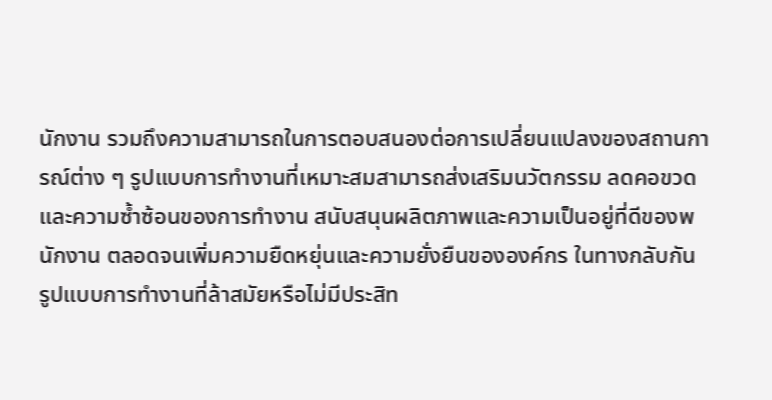นักงาน รวมถึงความสามารถในการตอบสนองต่อการเปลี่ยนแปลงของสถานการณ์ต่าง ๆ รูปแบบการทำงานที่เหมาะสมสามารถส่งเสริมนวัตกรรม ลดคอขวดและความซ้ำซ้อนของการทำงาน สนับสนุนผลิตภาพและความเป็นอยู่ที่ดีของพนักงาน ตลอดจนเพิ่มความยืดหยุ่นและความยั่งยืนขององค์กร ในทางกลับกัน รูปแบบการทำงานที่ล้าสมัยหรือไม่มีประสิท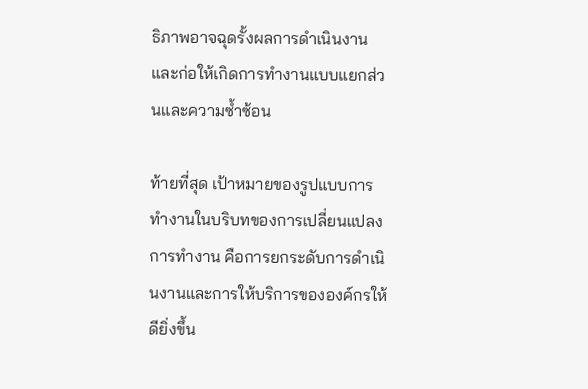ธิภาพอาจฉุดรั้งผลการดำเนินงาน และก่อให้เกิดการทำงานแบบแยกส่วนและความซ้ำซ้อน

ท้ายที่สุด เป้าหมายของรูปแบบการทำงานในบริบทของการเปลี่ยนแปลงการทำงาน คือการยกระดับการดำเนินงานและการให้บริการขององค์กรให้ดียิ่งขึ้น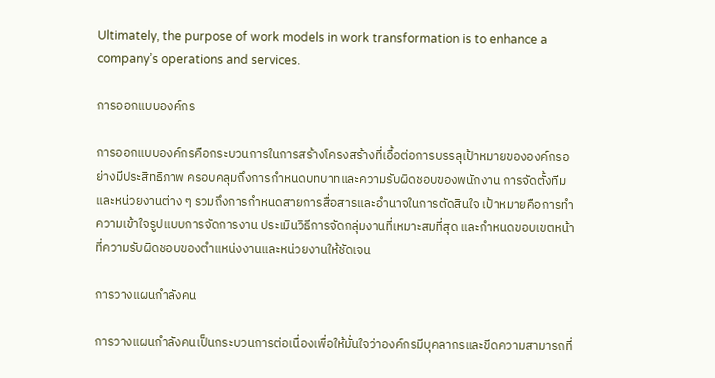Ultimately, the purpose of work models in work transformation is to enhance a company’s operations and services.

การออกแบบองค์กร

การออกแบบองค์กรคือกระบวนการในการสร้างโครงสร้างที่เอื้อต่อการบรรลุเป้าหมายขององค์กรอย่างมีประสิทธิภาพ ครอบคลุมถึงการกำหนดบทบาทและความรับผิดชอบของพนักงาน การจัดตั้งทีมและหน่วยงานต่าง ๆ รวมถึงการกำหนดสายการสื่อสารและอำนาจในการตัดสินใจ เป้าหมายคือการทำความเข้าใจรูปแบบการจัดการงาน ประเมินวิธีการจัดกลุ่มงานที่เหมาะสมที่สุด และกำหนดขอบเขตหน้าที่ความรับผิดชอบของตำแหน่งงานและหน่วยงานให้ชัดเจน

การวางแผนกำลังคน

การวางแผนกำลังคนเป็นกระบวนการต่อเนื่องเพื่อให้มั่นใจว่าองค์กรมีบุคลากรและขีดความสามารถที่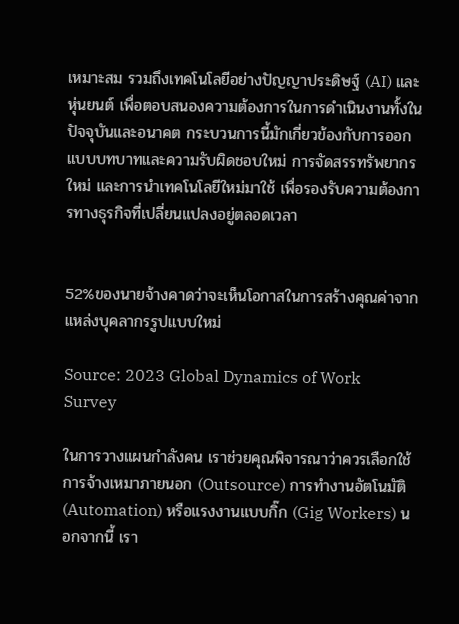เหมาะสม รวมถึงเทคโนโลยีอย่างปัญญาประดิษฐ์ (AI) และหุ่นยนต์ เพื่อตอบสนองความต้องการในการดำเนินงานทั้งในปัจจุบันและอนาคต กระบวนการนี้มักเกี่ยวข้องกับการออกแบบบทบาทและความรับผิดชอบใหม่ การจัดสรรทรัพยากรใหม่ และการนำเทคโนโลยีใหม่มาใช้ เพื่อรองรับความต้องการทางธุรกิจที่เปลี่ยนแปลงอยู่ตลอดเวลา


52%ของนายจ้างคาดว่าจะเห็นโอกาสในการสร้างคุณค่าจากแหล่งบุคลากรรูปแบบใหม่

Source: 2023 Global Dynamics of Work Survey

ในการวางแผนกำลังคน เราช่วยคุณพิจารณาว่าควรเลือกใช้การจ้างเหมาภายนอก (Outsource) การทำงานอัตโนมัติ (Automation) หรือแรงงานแบบกิ๊ก (Gig Workers) นอกจากนี้ เรา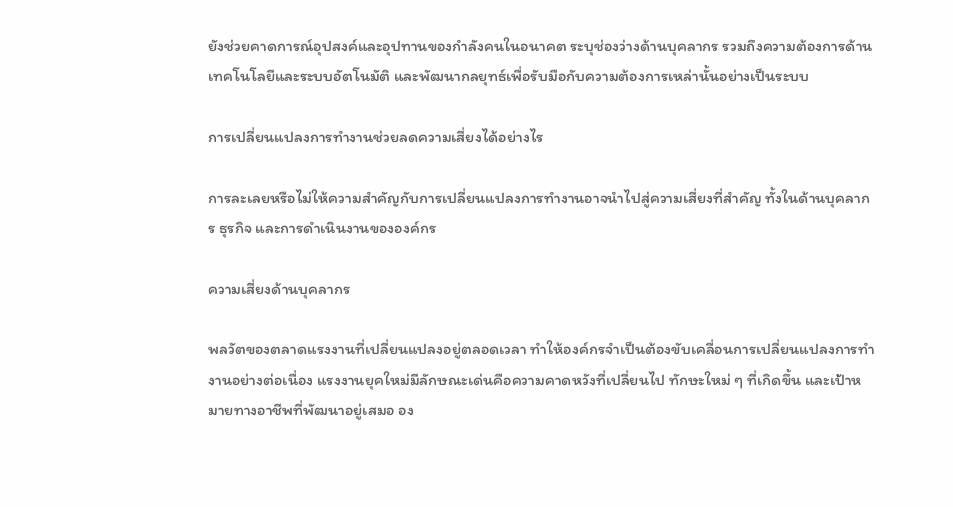ยังช่วยคาดการณ์อุปสงค์และอุปทานของกำลังคนในอนาคต ระบุช่องว่างด้านบุคลากร รวมถึงความต้องการด้านเทคโนโลยีและระบบอัตโนมัติ และพัฒนากลยุทธ์เพื่อรับมือกับความต้องการเหล่านั้นอย่างเป็นระบบ

การเปลี่ยนแปลงการทำงานช่วยลดความเสี่ยงได้อย่างไร

การละเลยหรือไม่ให้ความสำคัญกับการเปลี่ยนแปลงการทำงานอาจนำไปสู่ความเสี่ยงที่สำคัญ ทั้งในด้านบุคลากร ธุรกิจ และการดำเนินงานขององค์กร

ความเสี่ยงด้านบุคลากร

พลวัตของตลาดแรงงานที่เปลี่ยนแปลงอยู่ตลอดเวลา ทำให้องค์กรจำเป็นต้องขับเคลื่อนการเปลี่ยนแปลงการทำงานอย่างต่อเนื่อง แรงงานยุคใหม่มีลักษณะเด่นคือความคาดหวังที่เปลี่ยนไป ทักษะใหม่ ๆ ที่เกิดขึ้น และเป้าหมายทางอาชีพที่พัฒนาอยู่เสมอ อง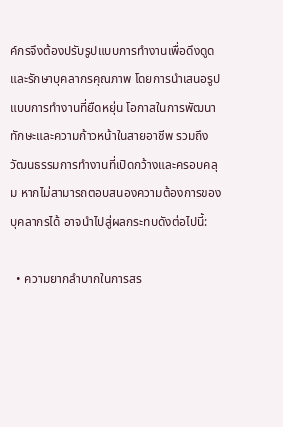ค์กรจึงต้องปรับรูปแบบการทำงานเพื่อดึงดูดและรักษาบุคลากรคุณภาพ โดยการนำเสนอรูปแบบการทำงานที่ยืดหยุ่น โอกาสในการพัฒนาทักษะและความก้าวหน้าในสายอาชีพ รวมถึงวัฒนธรรมการทำงานที่เปิดกว้างและครอบคลุม หากไม่สามารถตอบสนองความต้องการของบุคลากรได้ อาจนำไปสู่ผลกระทบดังต่อไปนี้:

  • ความยากลำบากในการสร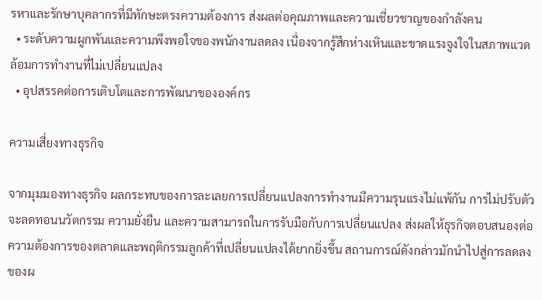รหาและรักษาบุคลากรที่มีทักษะตรงความต้องการ ส่งผลต่อคุณภาพและความเชี่ยวชาญของกำลังคน
  • ระดับความผูกพันและความพึงพอใจของพนักงานลดลง เนื่องจากรู้สึกห่างเหินและขาดแรงจูงใจในสภาพแวดล้อมการทำงานที่ไม่เปลี่ยนแปลง
  • อุปสรรคต่อการเติบโตและการพัฒนาขององค์กร

ความเสี่ยงทางธุรกิจ

จากมุมมองทางธุรกิจ ผลกระทบของการละเลยการเปลี่ยนแปลงการทำงานมีความรุนแรงไม่แพ้กัน การไม่ปรับตัวจะลดทอนนวัตกรรม ความยั่งยืน และความสามารถในการรับมือกับการเปลี่ยนแปลง ส่งผลให้ธุรกิจตอบสนองต่อความต้องการของตลาดและพฤติกรรมลูกค้าที่เปลี่ยนแปลงได้ยากยิ่งขึ้น สถานการณ์ดังกล่าวมักนำไปสู่การลดลงของผ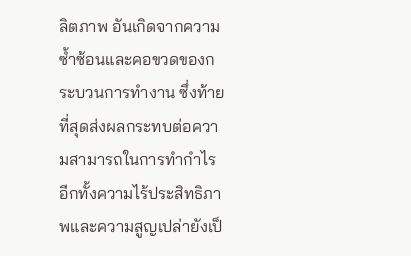ลิตภาพ อันเกิดจากความซ้ำซ้อนและคอขวดของกระบวนการทำงาน ซึ่งท้ายที่สุดส่งผลกระทบต่อความสามารถในการทำกำไร อีกทั้งความไร้ประสิทธิภาพและความสูญเปล่ายังเป็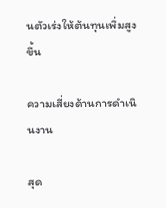นตัวเร่งให้ต้นทุนเพิ่มสูงขึ้น

ความเสี่ยงด้านการดำเนินงาน

สุด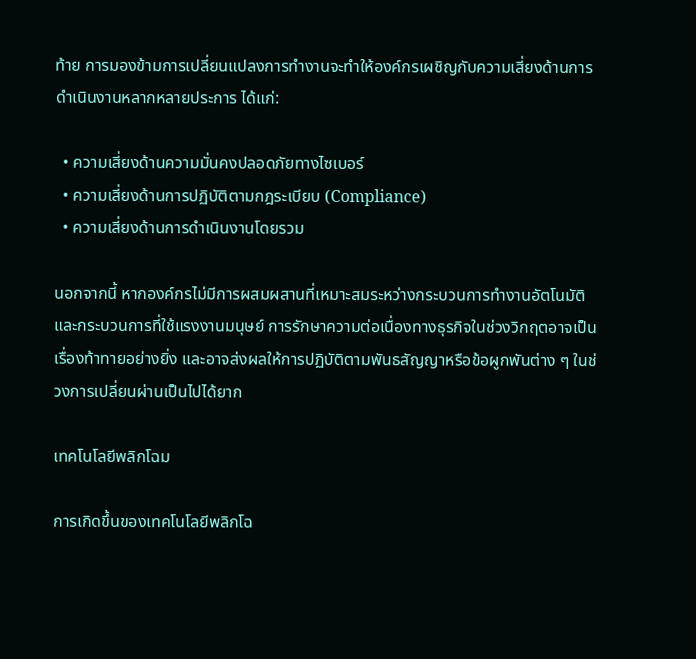ท้าย การมองข้ามการเปลี่ยนแปลงการทำงานจะทำให้องค์กรเผชิญกับความเสี่ยงด้านการดำเนินงานหลากหลายประการ ได้แก่:

  • ความเสี่ยงด้านความมั่นคงปลอดภัยทางไซเบอร์
  • ความเสี่ยงด้านการปฏิบัติตามกฎระเบียบ (Compliance)
  • ความเสี่ยงด้านการดำเนินงานโดยรวม

นอกจากนี้ หากองค์กรไม่มีการผสมผสานที่เหมาะสมระหว่างกระบวนการทำงานอัตโนมัติและกระบวนการที่ใช้แรงงานมนุษย์ การรักษาความต่อเนื่องทางธุรกิจในช่วงวิกฤตอาจเป็นเรื่องท้าทายอย่างยิ่ง และอาจส่งผลให้การปฏิบัติตามพันธสัญญาหรือข้อผูกพันต่าง ๆ ในช่วงการเปลี่ยนผ่านเป็นไปได้ยาก

เทคโนโลยีพลิกโฉม

การเกิดขึ้นของเทคโนโลยีพลิกโฉ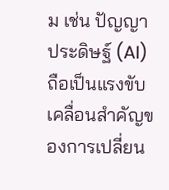ม เช่น ปัญญาประดิษฐ์ (AI) ถือเป็นแรงขับเคลื่อนสำคัญของการเปลี่ยน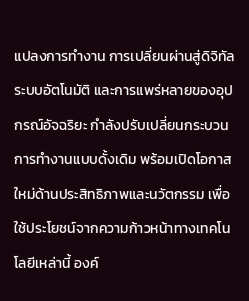แปลงการทำงาน การเปลี่ยนผ่านสู่ดิจิทัล ระบบอัตโนมัติ และการแพร่หลายของอุปกรณ์อัจฉริยะ กำลังปรับเปลี่ยนกระบวนการทำงานแบบดั้งเดิม พร้อมเปิดโอกาสใหม่ด้านประสิทธิภาพและนวัตกรรม เพื่อใช้ประโยชน์จากความก้าวหน้าทางเทคโนโลยีเหล่านี้ องค์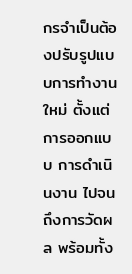กรจำเป็นต้องปรับรูปแบบการทำงานใหม่ ตั้งแต่การออกแบบ การดำเนินงาน ไปจนถึงการวัดผล พร้อมทั้ง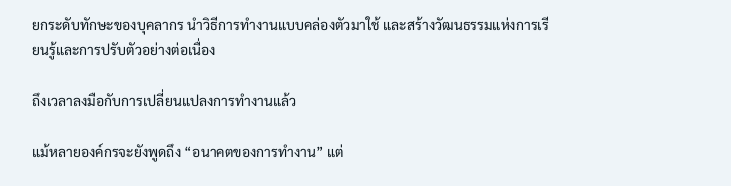ยกระดับทักษะของบุคลากร นำวิธีการทำงานแบบคล่องตัวมาใช้ และสร้างวัฒนธรรมแห่งการเรียนรู้และการปรับตัวอย่างต่อเนื่อง

ถึงเวลาลงมือกับการเปลี่ยนแปลงการทำงานแล้ว

แม้หลายองค์กรจะยังพูดถึง “อนาคตของการทำงาน” แต่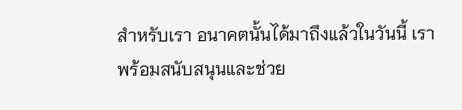สำหรับเรา อนาคตนั้นได้มาถึงแล้วในวันนี้ เราพร้อมสนับสนุนและช่วย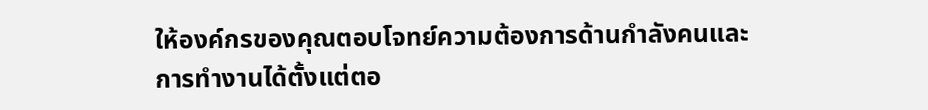ให้องค์กรของคุณตอบโจทย์ความต้องการด้านกำลังคนและการทำงานได้ตั้งแต่ตอ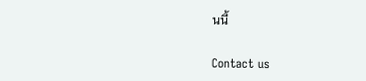นนี้

Contact us